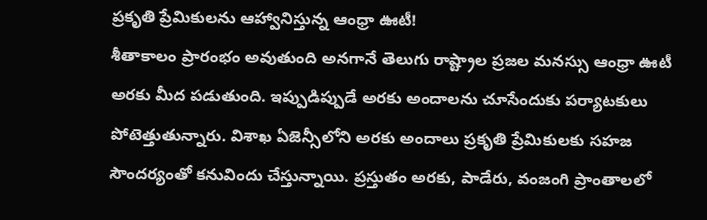ప్రకృతి ప్రేమికులను ఆహ్వానిస్తున్న ఆంధ్రా ఊటీ!
శీతాకాలం ప్రారంభం అవుతుంది అనగానే తెలుగు రాష్ట్రాల ప్రజల మనస్సు ఆంధ్రా ఊటీ అరకు మీద పడుతుంది. ఇప్పుడిప్పుడే అరకు అందాలను చూసేందుకు పర్యాటకులు పోటెత్తుతున్నారు. విశాఖ ఏజెన్సీలోని అరకు అందాలు ప్రకృతి ప్రేమికులకు సహజ సౌందర్యంతో కనువిందు చేస్తున్నాయి. ప్రస్తుతం అరకు, పాడేరు, వంజంగి ప్రాంతాలలో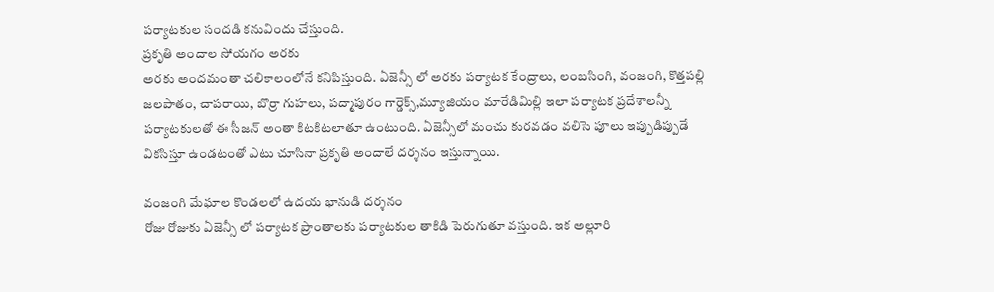పర్యాటకుల సందడి కనువిందు చేస్తుంది.
ప్రకృతి అందాల సోయగం అరకు
అరకు అందమంతా చలికాలంలోనే కనిపిస్తుంది. ఏజెన్సీ లో అరకు పర్యాటక కేంద్రాలు, లంబసింగి, వంజంగి, కొత్తపల్లి జలపాతం, చాపరాయి, బొర్రా గుహలు, పద్మాపురం గార్డెక్స్,మ్యూజియం మారేడిమిల్లి ఇలా పర్యాటక ప్రదేశాలన్నీ పర్యాటకులతో ఈ సీజన్ అంతా కిటకిటలాతూ ఉంటుంది. ఏజెన్సీలో మంచు కురవడం వలిసె పూలు ఇప్పుడిప్పుడే వికసిస్తూ ఉండటంతో ఎటు చూసినా ప్రకృతి అందాలే దర్శనం ఇస్తున్నాయి.

వంజంగి మేఘాల కొండలలో ఉదయ భానుడి దర్శనం
రోజు రోజుకు ఏజెన్సీ లో పర్యాటక ప్రాంతాలకు పర్యాటకుల తాకిడి పెరుగుతూ వస్తుంది. ఇక అల్లూరి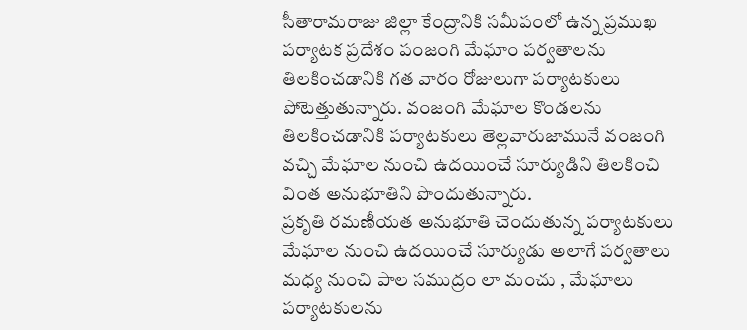సీతారామరాజు జిల్లా కేంద్రానికి సమీపంలో ఉన్న ప్రముఖ పర్యాటక ప్రదేశం పంజంగి మేఘాం పర్వతాలను తిలకించడానికి గత వారం రోజులుగా పర్యాటకులు పోటెత్తుతున్నారు. వంజంగి మేఘాల కొండలను తిలకించడానికి పర్యాటకులు తెల్లవారుజామునే వంజంగి వచ్చి మేఘాల నుంచి ఉదయించే సూర్యుడిని తిలకించి వింత అనుభూతిని పొందుతున్నారు.
ప్రకృతి రమణీయత అనుభూతి చెందుతున్న పర్యాటకులు
మేఘాల నుంచి ఉదయించే సూర్యుడు అలాగే పర్వతాలు మధ్య నుంచి పాల సముద్రం లా మంచు , మేఘాలు పర్యాటకులను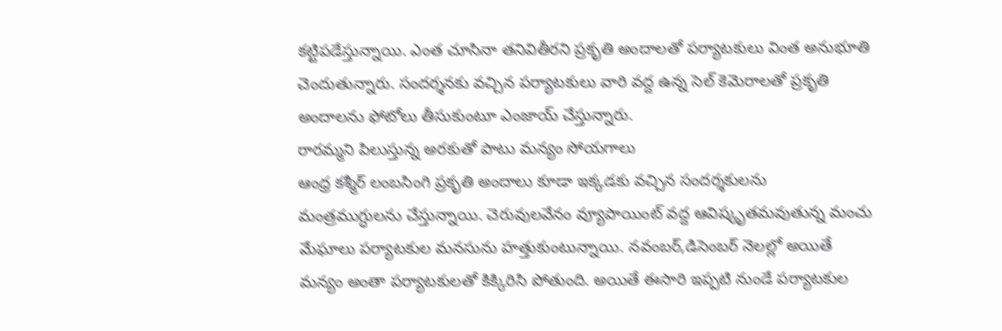కట్టిపడేస్తున్నాయి. ఎంత చూసినా తనివితీరని ప్రకృతి అందాలతో పర్యాటకులు వింత అనుభూతి చెందుతున్నారు. సందర్శనకు వచ్చిన పర్యాటకులు వారి వద్ద ఉన్న సెల్ కెమెరాలతో ప్రకృతి అందాలను ఫోటోలు తీసుకుంటూ ఎంజాయ్ చేస్తున్నారు.
రారమ్మని పిలుస్తున్న అరకుతో పాటు మన్యం సోయగాలు
ఆంధ్ర కశ్మీర్ లంబసింగి ప్రకృతి అందాలు కూడా ఇక్కడకు వచ్చిన సందర్శకులను మంత్రముగ్ధులను చేస్తున్నాయి. చెరువులవేనం వ్యూపాయింట్ వద్ద ఆవిష్కృతమవుతున్న మంచు మేఘాలు పర్యాటకుల మనసును హత్తుకుంటున్నాయి. నవంబర్,డిసెంబర్ నెలల్లో అయితే మన్యం అంతా పర్యాటకులతో కిక్కిరిసి పోతుంది. అయితే ఈసారి ఇప్పటి నుండే పర్యాటకుల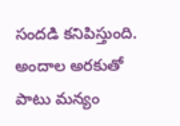సందడి కనిపిస్తుంది. అందాల అరకుతో పాటు మన్యం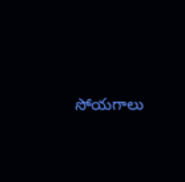సోయగాలు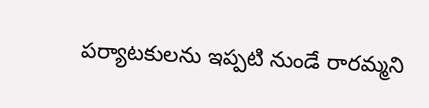పర్యాటకులను ఇప్పటి నుండే రారమ్మని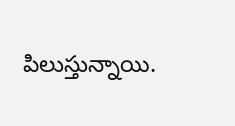పిలుస్తున్నాయి.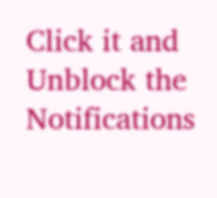Click it and Unblock the Notifications